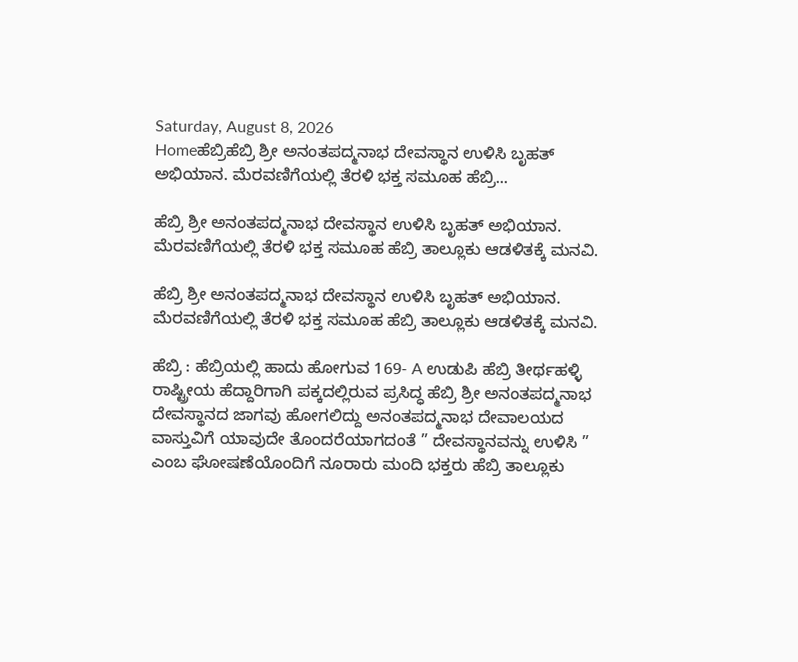Saturday, August 8, 2026
Homeಹೆಬ್ರಿಹೆಬ್ರಿ ಶ್ರೀ ಅನಂತಪದ್ಮನಾಭ ದೇವಸ್ಥಾನ ಉಳಿಸಿ ಬೃಹತ್‌ ಅಭಿಯಾನ. ಮೆರವಣಿಗೆಯಲ್ಲಿ ತೆರಳಿ ಭಕ್ತ ಸಮೂಹ ಹೆಬ್ರಿ...

ಹೆಬ್ರಿ ಶ್ರೀ ಅನಂತಪದ್ಮನಾಭ ದೇವಸ್ಥಾನ ಉಳಿಸಿ ಬೃಹತ್‌ ಅಭಿಯಾನ. ಮೆರವಣಿಗೆಯಲ್ಲಿ ತೆರಳಿ ಭಕ್ತ ಸಮೂಹ ಹೆಬ್ರಿ ತಾಲ್ಲೂಕು ಆಡಳಿತಕ್ಕೆ ಮನವಿ.

ಹೆಬ್ರಿ ಶ್ರೀ ಅನಂತಪದ್ಮನಾಭ ದೇವಸ್ಥಾನ ಉಳಿಸಿ ಬೃಹತ್‌ ಅಭಿಯಾನ.
ಮೆರವಣಿಗೆಯಲ್ಲಿ ತೆರಳಿ ಭಕ್ತ ಸಮೂಹ ಹೆಬ್ರಿ ತಾಲ್ಲೂಕು ಆಡಳಿತಕ್ಕೆ ಮನವಿ.

ಹೆಬ್ರಿ : ಹೆಬ್ರಿಯಲ್ಲಿ ಹಾದು ಹೋಗುವ 169- A ಉಡುಪಿ ಹೆಬ್ರಿ ತೀರ್ಥಹಳ್ಳಿ ರಾಷ್ಟ್ರೀಯ ಹೆದ್ದಾರಿಗಾಗಿ ಪಕ್ಕದಲ್ಲಿರುವ ಪ್ರಸಿದ್ಧ ಹೆಬ್ರಿ ಶ್ರೀ ಅನಂತಪದ್ಮನಾಭ ದೇವಸ್ಥಾನದ ಜಾಗವು ಹೋಗಲಿದ್ದು ಅನಂತಪದ್ಮನಾಭ ದೇವಾಲಯದ ವಾಸ್ತುವಿಗೆ ಯಾವುದೇ ತೊಂದರೆಯಾಗದಂತೆ ” ದೇವಸ್ಥಾನವನ್ನು ಉಳಿಸಿ ” ಎಂಬ ಘೋಷಣೆಯೊಂದಿಗೆ ನೂರಾರು ಮಂದಿ ಭಕ್ತರು ಹೆಬ್ರಿ ತಾಲ್ಲೂಕು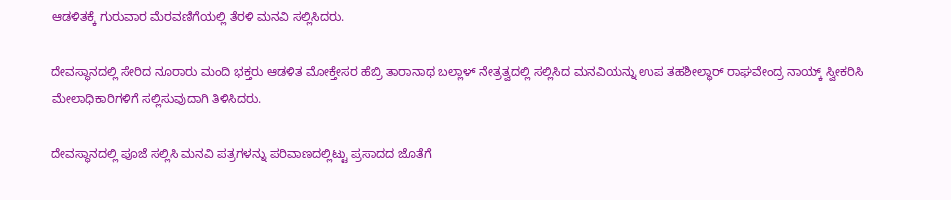ಆಡಳಿತಕ್ಕೆ ಗುರುವಾರ ಮೆರವಣಿಗೆಯಲ್ಲಿ ತೆರಳಿ ಮನವಿ ಸಲ್ಲಿಸಿದರು.

ದೇವಸ್ಥಾನದಲ್ಲಿ ಸೇರಿದ ನೂರಾರು ಮಂದಿ ಭಕ್ತರು ಆಡಳಿತ ಮೋಕ್ತೇಸರ ಹೆಬ್ರಿ ತಾರಾನಾಥ ಬಲ್ಲಾಳ್‌ ನೇತ್ರತ್ವದಲ್ಲಿ ಸಲ್ಲಿಸಿದ ಮನವಿಯನ್ನು ಉಪ ತಹಶೀಲ್ಧಾರ್‌ ರಾಘವೇಂದ್ರ ನಾಯ್ಕ್‌ ಸ್ವೀಕರಿಸಿ ಮೇಲಾಧಿಕಾರಿಗಳಿಗೆ ಸಲ್ಲಿಸುವುದಾಗಿ ತಿಳಿಸಿದರು.

ದೇವಸ್ಥಾನದಲ್ಲಿ ಪೂಜೆ ಸಲ್ಲಿಸಿ ಮನವಿ ಪತ್ರಗಳನ್ನು ಪರಿವಾಣದಲ್ಲಿಟ್ಟು ಪ್ರಸಾದದ ಜೊತೆಗೆ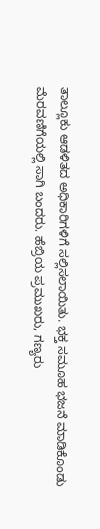ತಾಲ್ಲೂಕು ಆಡಳಿತದ ಅಧಿಕಾರಿಗಳಿಗೆ ಸಲ್ಲಿಸಲಾಯಿತು. ಭಕ್ತ ಸಮೂಹ ಭಜನೆ ಮಾಡಿಕೊಂಡು ಮೆರವಣಿಗೆಯಲ್ಲಿ ಸಾಗಿ ಬಂದರು. ಹೆಬ್ರಿಯ ಪ್ರಮುಖರು, ಗಣ್ಯರು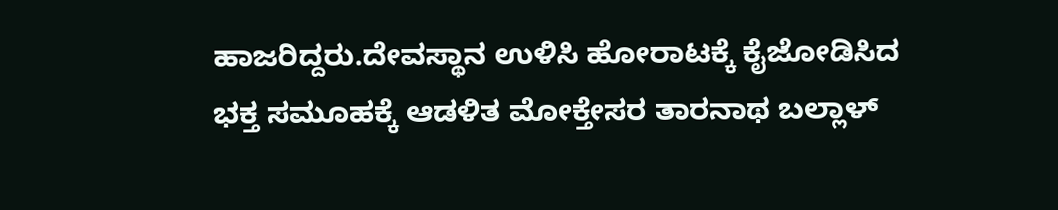ಹಾಜರಿದ್ದರು.ದೇವಸ್ಥಾನ ಉಳಿಸಿ ಹೋರಾಟಕ್ಕೆ ಕೈಜೋಡಿಸಿದ ಭಕ್ತ ಸಮೂಹಕ್ಕೆ ಆಡಳಿತ ಮೋಕ್ತೇಸರ ತಾರನಾಥ ಬಲ್ಲಾಳ್‌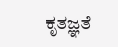ಕೃತಜ್ಞತೆ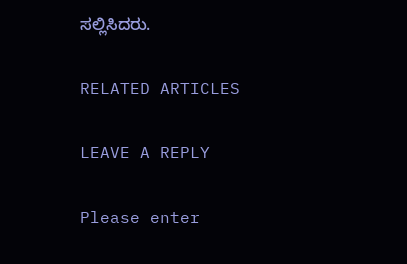ಸಲ್ಲಿಸಿದರು.

RELATED ARTICLES

LEAVE A REPLY

Please enter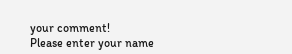your comment!
Please enter your name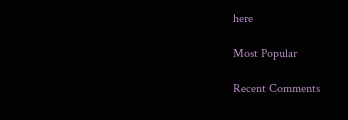here

Most Popular

Recent Comments